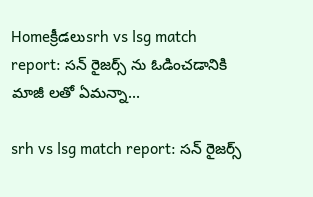Homeక్రీడలుsrh vs lsg match report: సన్ రైజర్స్ ను ఓడించడానికి మాజీ లతో ఏమన్నా...

srh vs lsg match report: సన్ రైజర్స్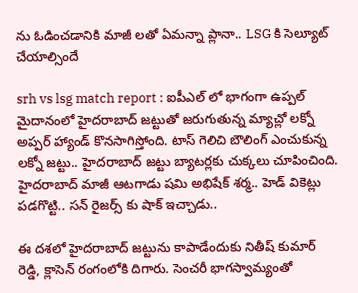ను ఓడించడానికి మాజీ లతో ఏమన్నా ప్లానా.. LSG కి సెల్యూట్ చేయాల్సిందే

srh vs lsg match report : ఐపీఎల్ లో భాగంగా ఉప్పల్ మైదానంలో హైదరాబాద్ జట్టుతో జరుగుతున్న మ్యాచ్లో లక్నో అప్పర్ హ్యాండ్ కొనసాగిస్తోంది. టాస్ గెలిచి బౌలింగ్ ఎంచుకున్న లక్నో జట్టు.. హైదరాబాద్ జట్టు బ్యాటర్లకు చుక్కలు చూపించింది. హైదరాబాద్ మాజీ ఆటగాడు షమి అభిషేక్ శర్మ.. హెడ్ వికెట్లు పడగొట్టి.. సన్ రైజర్స్ కు షాక్ ఇచ్చాడు..

ఈ దశలో హైదరాబాద్ జట్టును కాపాడేందుకు నితీష్ కుమార్ రెడ్డి, క్లాసెన్ రంగంలోకి దిగారు. సెంచరీ భాగస్వామ్యంతో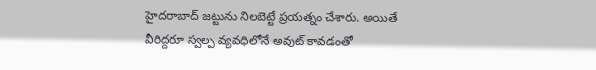హైదరాబాద్ జట్టును నిలబెట్టే ప్రయత్నం చేశారు. అయితే వీరిద్దరూ స్వల్ప వ్యవధిలోనే అవుట్ కావడంతో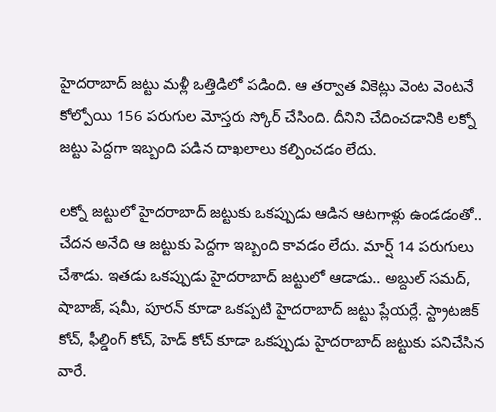హైదరాబాద్ జట్టు మళ్లీ ఒత్తిడిలో పడింది. ఆ తర్వాత వికెట్లు వెంట వెంటనే కోల్పోయి 156 పరుగుల మోస్తరు స్కోర్ చేసింది. దీనిని చేదించడానికి లక్నో జట్టు పెద్దగా ఇబ్బంది పడిన దాఖలాలు కల్పించడం లేదు.

లక్నో జట్టులో హైదరాబాద్ జట్టుకు ఒకప్పుడు ఆడిన ఆటగాళ్లు ఉండడంతో.. చేదన అనేది ఆ జట్టుకు పెద్దగా ఇబ్బంది కావడం లేదు. మార్ష్ 14 పరుగులు చేశాడు. ఇతడు ఒకప్పుడు హైదరాబాద్ జట్టులో ఆడాడు.. అబ్దుల్ సమద్, షాబాజ్, షమీ, పూరన్ కూడా ఒకప్పటి హైదరాబాద్ జట్టు ప్లేయర్లే. స్ట్రాటజిక్ కోచ్, ఫీల్డింగ్ కోచ్, హెడ్ కోచ్ కూడా ఒకప్పుడు హైదరాబాద్ జట్టుకు పనిచేసిన వారే.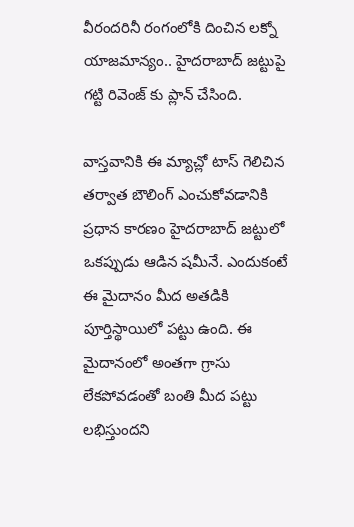వీరందరినీ రంగంలోకి దించిన లక్నో యాజమాన్యం.. హైదరాబాద్ జట్టుపై గట్టి రివెంజ్ కు ప్లాన్ చేసింది.

వాస్తవానికి ఈ మ్యాచ్లో టాస్ గెలిచిన తర్వాత బౌలింగ్ ఎంచుకోవడానికి ప్రధాన కారణం హైదరాబాద్ జట్టులో ఒకప్పుడు ఆడిన షమీనే. ఎందుకంటే ఈ మైదానం మీద అతడికి పూర్తిస్థాయిలో పట్టు ఉంది. ఈ మైదానంలో అంతగా గ్రాసు లేకపోవడంతో బంతి మీద పట్టు లభిస్తుందని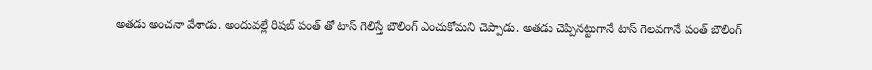అతడు అంచనా వేశాడు. అందువల్లే రిషబ్ పంత్ తో టాస్ గెలిస్తే బౌలింగ్ ఎంచుకోమని చెప్పాడు. అతడు చెప్పినట్టుగానే టాస్ గెలవగానే పంత్ బౌలింగ్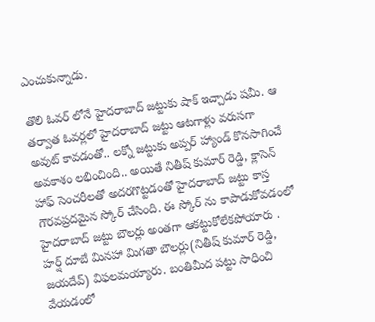ఎంచుకున్నాడు.

తొలి ఓవర్ లోనే హైదరాబాద్ జట్టుకు షాక్ ఇచ్చాడు షమీ. ఆ తర్వాత ఓవర్లలో హైదరాబాద్ జట్టు ఆటగాళ్లు వరుసగా అవుట్ కావడంతో.. లక్నో జట్టుకు అప్పర్ హ్యాండ్ కొనసాగించే అవకాశం లభించింది.. అయితే నితీష్ కుమార్ రెడ్డి, క్లాసెన్ హాఫ్ సెంచరీలతో అదరగొట్టడంతో హైదరాబాద్ జట్టు కాస్త గౌరవప్రదమైన స్కోర్ చేసింది. ఈ స్కోర్ ను కాపాడుకోవడంలో హైదరాబాద్ జట్టు బౌలర్లు అంతగా ఆకట్టుకోలేకపోయారు . హర్ష్ దూబే మినహా మిగతా బౌలర్లు(నితీష్ కుమార్ రెడ్డి, జయదేవ్) విఫలమయ్యారు. బంతిమీద పట్టు సాధించి వేయడంలో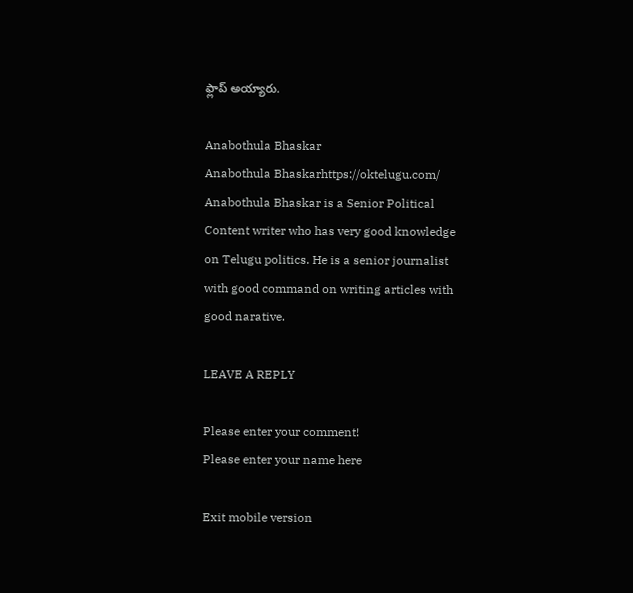ఫ్లాప్ అయ్యారు.

Anabothula Bhaskar
Anabothula Bhaskarhttps://oktelugu.com/
Anabothula Bhaskar is a Senior Political Content writer who has very good knowledge on Telugu politics. He is a senior journalist with good command on writing articles with good narative.

LEAVE A REPLY

Please enter your comment!
Please enter your name here

Exit mobile version